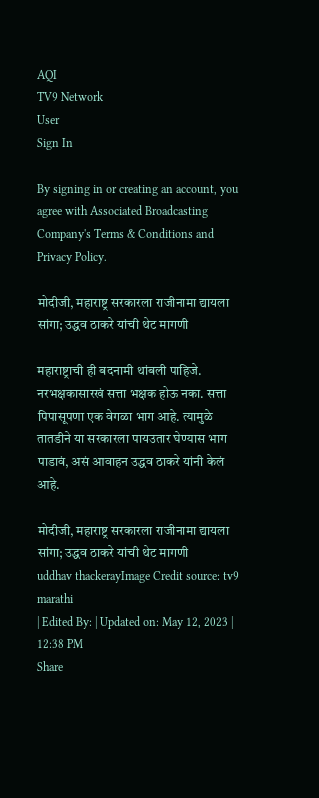AQI
TV9 Network
User
Sign In

By signing in or creating an account, you agree with Associated Broadcasting Company's Terms & Conditions and Privacy Policy.

मोदीजी, महाराष्ट्र सरकारला राजीनामा द्यायला सांगा; उद्धव ठाकरे यांची थेट मागणी

महाराष्ट्राची ही बदनामी थांबली पाहिजे. नरभक्षकासारखं सत्ता भक्षक होऊ नका. सत्ता पिपासूपणा एक वेगळा भाग आहे. त्यामुळे तातडीने या सरकारला पायउतार घेण्यास भाग पाडावं, असं आवाहन उद्धव ठाकरे यांनी केलं आहे.

मोदीजी, महाराष्ट्र सरकारला राजीनामा द्यायला सांगा; उद्धव ठाकरे यांची थेट मागणी
uddhav thackerayImage Credit source: tv9 marathi
| Edited By: | Updated on: May 12, 2023 | 12:38 PM
Share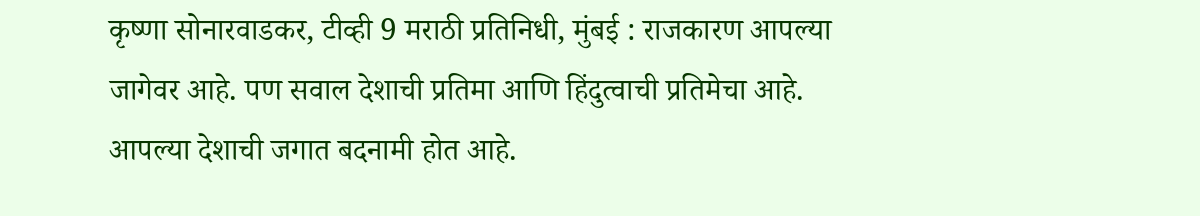कृष्णा सोनारवाडकर, टीव्ही 9 मराठी प्रतिनिधी, मुंबई : राजकारण आपल्या जागेवर आहे. पण सवाल देशाची प्रतिमा आणि हिंदुत्वाची प्रतिमेचा आहे. आपल्या देशाची जगात बदनामी होत आहे.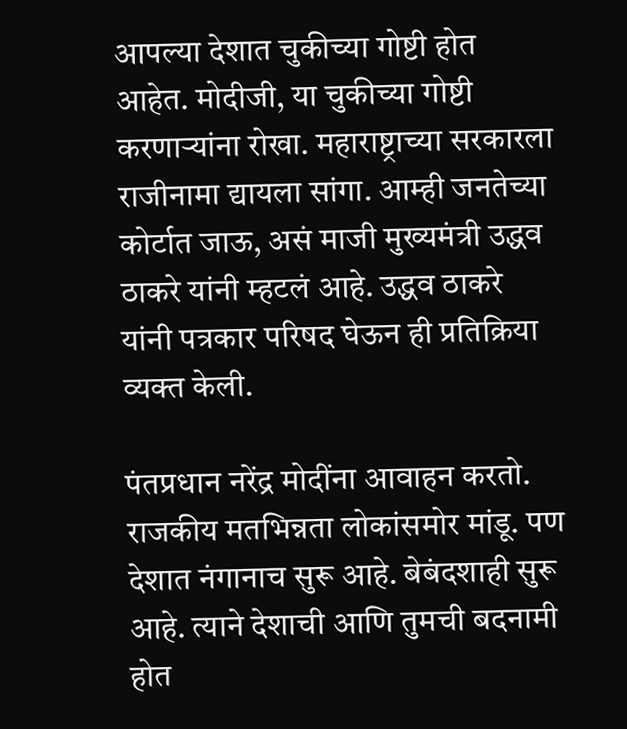आपल्या देशात चुकीच्या गोष्टी होत आहेत. मोदीजी, या चुकीच्या गोष्टी करणाऱ्यांना रोखा. महाराष्ट्राच्या सरकारला राजीनामा द्यायला सांगा. आम्ही जनतेच्या कोर्टात जाऊ, असं माजी मुख्यमंत्री उद्धव ठाकरे यांनी म्हटलं आहे. उद्धव ठाकरे यांनी पत्रकार परिषद घेऊन ही प्रतिक्रिया व्यक्त केली.

पंतप्रधान नरेंद्र मोदींना आवाहन करतो. राजकीय मतभिन्नता लोकांसमोर मांडू. पण देशात नंगानाच सुरू आहे. बेबंदशाही सुरू आहे. त्याने देशाची आणि तुमची बदनामी होत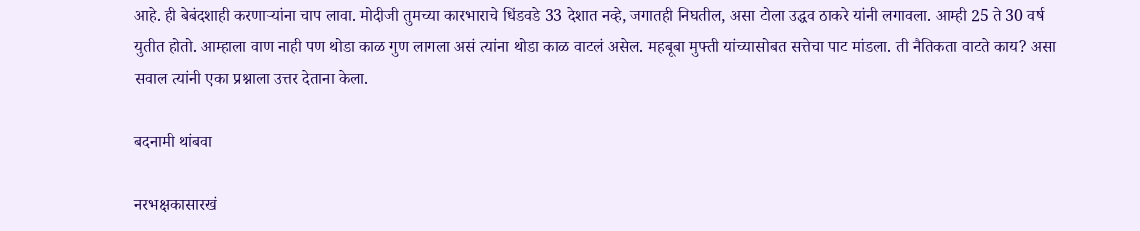आहे. ही बेबंदशाही करणाऱ्यांना चाप लावा. मोदीजी तुमच्या कारभाराचे धिंडवडे 33 देशात नव्हे, जगातही निघतील, असा टोला उद्धव ठाकरे यांनी लगावला. आम्ही 25 ते 30 वर्ष युतीत होतो. आम्हाला वाण नाही पण थोडा काळ गुण लागला असं त्यांना थोडा काळ वाटलं असेल. महबूबा मुफ्ती यांच्यासोबत सत्तेचा पाट मांडला. ती नैतिकता वाटते काय? असा सवाल त्यांनी एका प्रश्नाला उत्तर देताना केला.

बदनामी थांबवा

नरभक्षकासारखं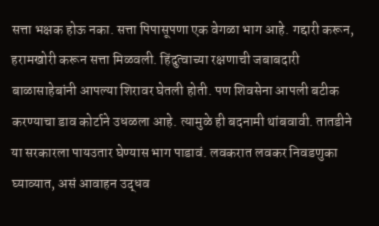सत्ता भक्षक होऊ नका. सत्ता पिपासूपणा एक वेगळा भाग आहे. गद्दारी करून, हरामखोरी करून सत्ता मिळवली. हिंदुत्वाच्या रक्षणाची जबाबदारी बाळासाहेबांनी आपल्या शिरावर घेतली होती. पण शिवसेना आपली बटीक करण्याचा डाव कोर्टाने उधळला आहे. त्यामुळे ही बदनामी थांबवावी. तातडीने या सरकारला पायउतार घेण्यास भाग पाडावं. लवकरात लवकर निवडणुका घ्याव्यात, असं आवाहन उद्धव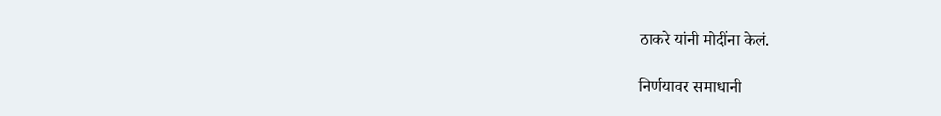ठाकरे यांनी मोदींना केलं.

निर्णयावर समाधानी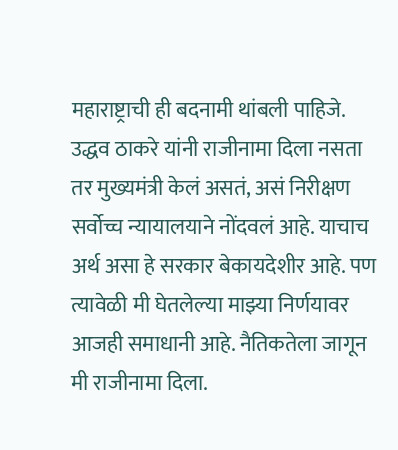महाराष्ट्राची ही बदनामी थांबली पाहिजे. उद्धव ठाकरे यांनी राजीनामा दिला नसता तर मुख्यमंत्री केलं असतं, असं निरीक्षण सर्वोच्च न्यायालयाने नोंदवलं आहे. याचाच अर्थ असा हे सरकार बेकायदेशीर आहे. पण त्यावेळी मी घेतलेल्या माझ्या निर्णयावर आजही समाधानी आहे. नैतिकतेला जागून मी राजीनामा दिला.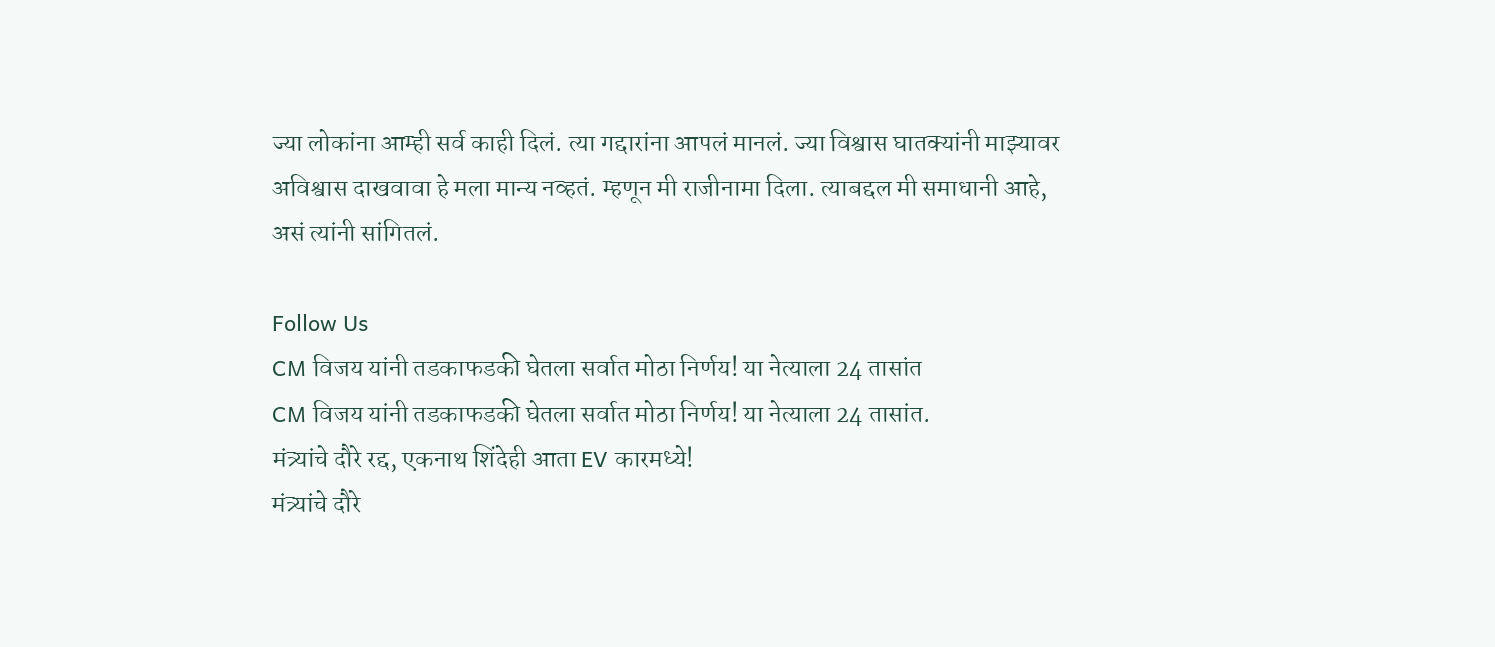ज्या लोकांना आम्ही सर्व काही दिलं. त्या गद्दारांना आपलं मानलं. ज्या विश्वास घातक्यांनी माझ्यावर अविश्वास दाखवावा हे मला मान्य नव्हतं. म्हणून मी राजीनामा दिला. त्याबद्दल मी समाधानी आहे, असं त्यांनी सांगितलं.

Follow Us
CM विजय यांनी तडकाफडकी घेतला सर्वात मोठा निर्णय! या नेत्याला 24 तासांत
CM विजय यांनी तडकाफडकी घेतला सर्वात मोठा निर्णय! या नेत्याला 24 तासांत.
मंत्र्यांचे दौरे रद्द, एकनाथ शिंदेही आता EV कारमध्ये!
मंत्र्यांचे दौरे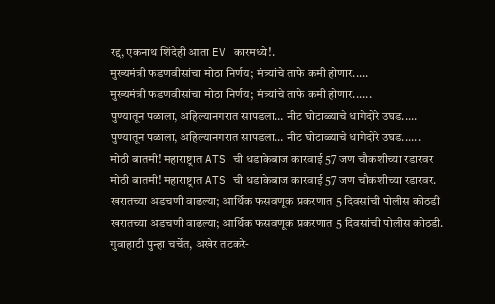रद्द, एकनाथ शिंदेही आता EV कारमध्ये!.
मुख्यमंत्री फडणवीसांचा मोठा निर्णय; मंत्र्यांचे ताफे कमी होणार.....
मुख्यमंत्री फडणवीसांचा मोठा निर्णय; मंत्र्यांचे ताफे कमी होणार......
पुण्यातून पळाला, अहिल्यानगरात सापडला… नीट घोटाळ्याचे धागेदोरे उघड.....
पुण्यातून पळाला, अहिल्यानगरात सापडला… नीट घोटाळ्याचे धागेदोरे उघड......
मोठी बातमी! महाराष्ट्रात ATS ची धडाकेबाज कारवाई 57 जण चौकशीच्या रडारवर
मोठी बातमी! महाराष्ट्रात ATS ची धडाकेबाज कारवाई 57 जण चौकशीच्या रडारवर.
खरातच्या अडचणी वाढल्या; आर्थिक फसवणूक प्रकरणात 5 दिवसांची पोलीस कोठडी
खरातच्या अडचणी वाढल्या; आर्थिक फसवणूक प्रकरणात 5 दिवसांची पोलीस कोठडी.
गुवाहाटी पुन्हा चर्चेत, अखेर तटकरे-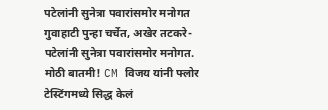पटेलांनी सुनेत्रा पवारांसमोर मनोगत
गुवाहाटी पुन्हा चर्चेत, अखेर तटकरे- पटेलांनी सुनेत्रा पवारांसमोर मनोगत.
मोठी बातमी! CM विजय यांनी फ्लोर टेस्टिंगमध्ये सिद्ध केलं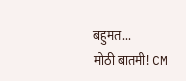बहुमत...
मोठी बातमी! CM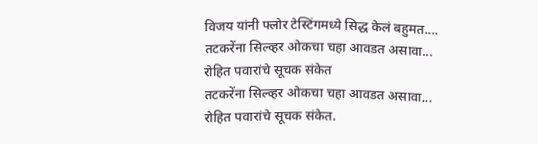विजय यांनी फ्लोर टेस्टिंगमध्ये सिद्ध केलं बहुमत....
तटकरेंना सिल्व्हर ओकचा चहा आवडत असावा... रोहित पवारांचे सूचक संकेत
तटकरेंना सिल्व्हर ओकचा चहा आवडत असावा... रोहित पवारांचे सूचक संकेत.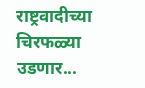राष्ट्रवादीच्या चिरफळ्या उडणार...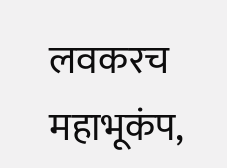लवकरच महाभूकंप,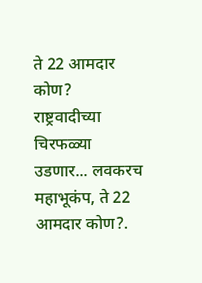ते 22 आमदार कोण?
राष्ट्रवादीच्या चिरफळ्या उडणार... लवकरच महाभूकंप, ते 22 आमदार कोण?.